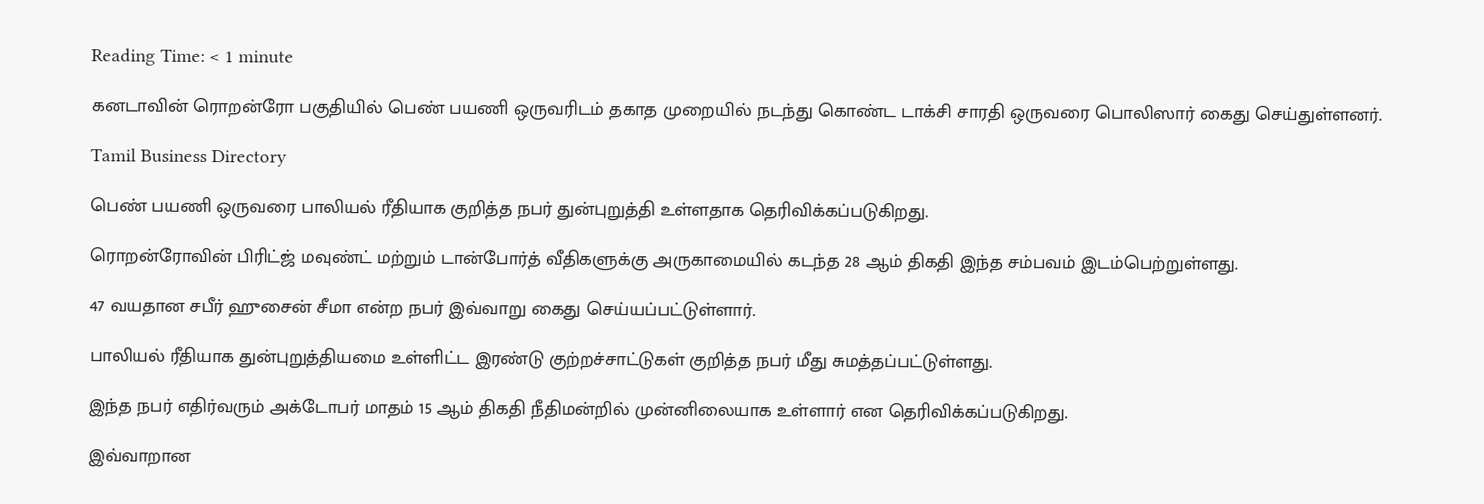Reading Time: < 1 minute

கனடாவின் ரொறன்ரோ பகுதியில் பெண் பயணி ஒருவரிடம் தகாத முறையில் நடந்து கொண்ட டாக்சி சாரதி ஒருவரை பொலிஸார் கைது செய்துள்ளனர்.

Tamil Business Directory

பெண் பயணி ஒருவரை பாலியல் ரீதியாக குறித்த நபர் துன்புறுத்தி உள்ளதாக தெரிவிக்கப்படுகிறது.

ரொறன்ரோவின் பிரிட்ஜ் மவுண்ட் மற்றும் டான்போர்த் வீதிகளுக்கு அருகாமையில் கடந்த 28 ஆம் திகதி இந்த சம்பவம் இடம்பெற்றுள்ளது.

47 வயதான சபீர் ஹுசைன் சீமா என்ற நபர் இவ்வாறு கைது செய்யப்பட்டுள்ளார்.

பாலியல் ரீதியாக துன்புறுத்தியமை உள்ளிட்ட இரண்டு குற்றச்சாட்டுகள் குறித்த நபர் மீது சுமத்தப்பட்டுள்ளது.

இந்த நபர் எதிர்வரும் அக்டோபர் மாதம் 15 ஆம் திகதி நீதிமன்றில் முன்னிலையாக உள்ளார் என தெரிவிக்கப்படுகிறது.

இவ்வாறான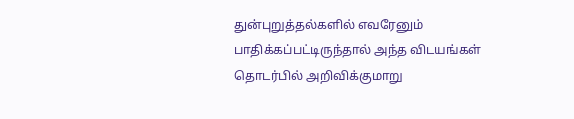துன்புறுத்தல்களில் எவரேனும் பாதிக்கப்பட்டிருந்தால் அந்த விடயங்கள் தொடர்பில் அறிவிக்குமாறு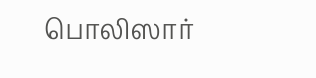பொலிஸார்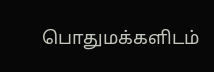பொதுமக்களிடம்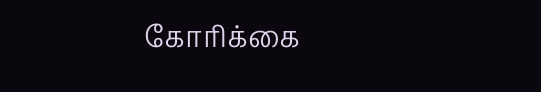கோரிக்கை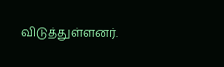விடுத்துள்ளனர்.